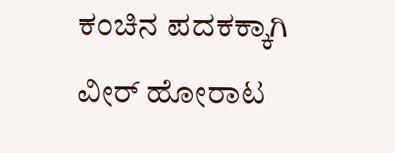ಕಂಚಿನ ಪದಕಕ್ಕಾಗಿ ವೀರ್‌ ಹೋರಾಟ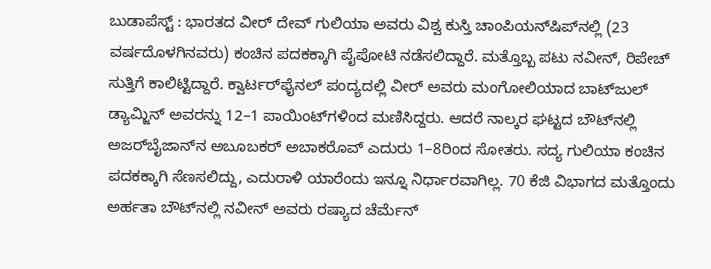ಬುಡಾಪೆಸ್ಟ್‌ : ಭಾರತದ ವೀರ್‌ ದೇವ್‌ ಗುಲಿಯಾ ಅವರು ವಿಶ್ವ ಕುಸ್ತಿ ಚಾಂಪಿಯನ್‌ಷಿಪ್‌ನಲ್ಲಿ (23 ವರ್ಷದೊಳಗಿನವರು) ಕಂಚಿನ ಪದಕಕ್ಕಾಗಿ ಪೈಪೋಟಿ ನಡೆಸಲಿದ್ದಾರೆ. ಮತ್ತೊಬ್ಬ ಪಟು ನವೀನ್‌, ರಿಪೇಚ್‌ ಸುತ್ತಿಗೆ ಕಾಲಿಟ್ಟಿದ್ದಾರೆ. ಕ್ವಾರ್ಟರ್‌ಫೈನಲ್‌ ಪಂದ್ಯದಲ್ಲಿ ವೀರ್‌ ಅವರು ಮಂಗೋಲಿಯಾದ ಬಾಟ್‌ಜುಲ್‌ ಡ್ಯಾಮ್ಜಿನ್‌ ಅವರನ್ನು 12–1 ಪಾಯಿಂಟ್‌ಗಳಿಂದ ಮಣಿಸಿದ್ದರು. ಆದರೆ ನಾಲ್ಕರ ಘಟ್ಟದ ಬೌಟ್‌ನಲ್ಲಿ ಅಜರ್‌ಬೈಜಾನ್‌ನ ಅಬೂಬಕರ್‌ ಅಬಾಕರೊವ್‌ ಎದುರು 1–8ರಿಂದ ಸೋತರು. ಸದ್ಯ ಗುಲಿಯಾ ಕಂಚಿನ ಪದಕಕ್ಕಾಗಿ ಸೆಣಸಲಿದ್ದು, ಎದುರಾಳಿ ಯಾರೆಂದು ಇನ್ನೂ ನಿರ್ಧಾರವಾಗಿಲ್ಲ. 70 ಕೆಜಿ ವಿಭಾಗದ ಮತ್ತೊಂದು ಅರ್ಹತಾ ಬೌಟ್‌ನಲ್ಲಿ ನವೀನ್‌ ಅವರು ರಷ್ಯಾದ ಚೆರ್ಮೆನ್‌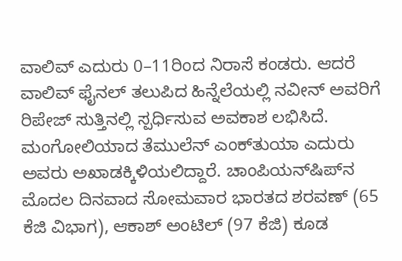ವಾಲಿವ್‌ ಎದುರು 0–11ರಿಂದ ನಿರಾಸೆ ಕಂಡರು. ಆದರೆ ವಾಲಿವ್‌ ಫೈನಲ್‌ ತಲುಪಿದ ಹಿನ್ನೆಲೆಯಲ್ಲಿ ನವೀನ್‌ ಅವರಿಗೆ ರಿಪೇಜ್‌ ಸುತ್ತಿನಲ್ಲಿ ಸ್ಪರ್ಧಿಸುವ ಅವಕಾಶ ಲಭಿಸಿದೆ. ಮಂಗೋಲಿಯಾದ ತೆಮುಲೆನ್‌ ಎಂಕ್‌ತುಯಾ ಎದುರು ಅವರು ಅಖಾಡಕ್ಕಿಳಿಯಲಿದ್ದಾರೆ. ಚಾಂಪಿಯನ್‌ಷಿಪ್‌ನ ಮೊದಲ ದಿನವಾದ ಸೋಮವಾರ ಭಾರತದ ಶರವಣ್‌ (65 ಕೆಜಿ ವಿಭಾಗ), ಆಕಾಶ್‌ ಅಂಟಿಲ್‌ (97 ಕೆಜಿ) ಕೂಡ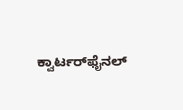ಕ್ವಾರ್ಟರ್‌ಫೈನಲ್‌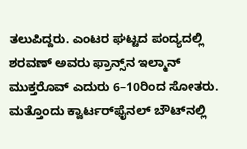ತಲುಪಿದ್ದರು. ಎಂಟರ ಘಟ್ಟದ ಪಂದ್ಯದಲ್ಲಿ ಶರವಣ್‌ ಅವರು ಫ್ರಾನ್ಸ್‌ನ ಇಲ್ಮಾನ್‌ ಮುಕ್ತರೊವ್‌ ಎದುರು 6–10ರಿಂದ ಸೋತರು. ಮತ್ತೊಂದು ಕ್ವಾರ್ಟರ್‌ಫೈನಲ್‌ ಬೌಟ್‌ನಲ್ಲಿ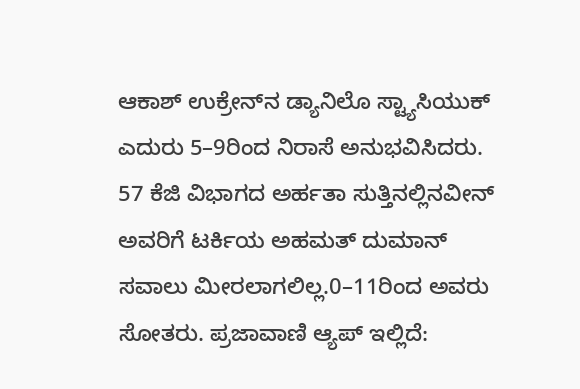ಆಕಾಶ್‌ ಉಕ್ರೇನ್‌ನ ಡ್ಯಾನಿಲೊ ಸ್ಟ್ಯಾಸಿಯುಕ್‌ ಎದುರು 5–9ರಿಂದ ನಿರಾಸೆ ಅನುಭವಿಸಿದರು. 57 ಕೆಜಿ ವಿಭಾಗದ ಅರ್ಹತಾ ಸುತ್ತಿನಲ್ಲಿನವೀನ್‌ ಅವರಿಗೆ ಟರ್ಕಿಯ ಅಹಮತ್‌ ದುಮಾನ್‌ ಸವಾಲು ಮೀರಲಾಗಲಿಲ್ಲ.0–11ರಿಂದ ಅವರು ಸೋತರು. ಪ್ರಜಾವಾಣಿ ಆ್ಯಪ್ ಇಲ್ಲಿದೆ: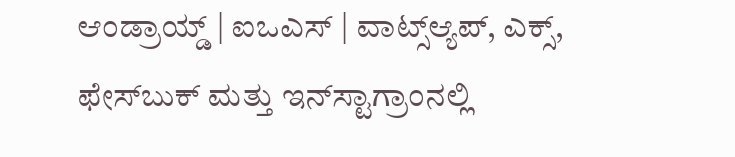ಆಂಡ್ರಾಯ್ಡ್ | ಐಒಎಸ್ | ವಾಟ್ಸ್ಆ್ಯಪ್, ಎಕ್ಸ್, ಫೇಸ್‌ಬುಕ್ ಮತ್ತು ಇನ್‌ಸ್ಟಾಗ್ರಾಂನಲ್ಲಿ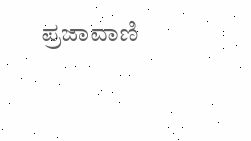ಪ್ರಜಾವಾಣಿ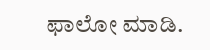ಫಾಲೋ ಮಾಡಿ.